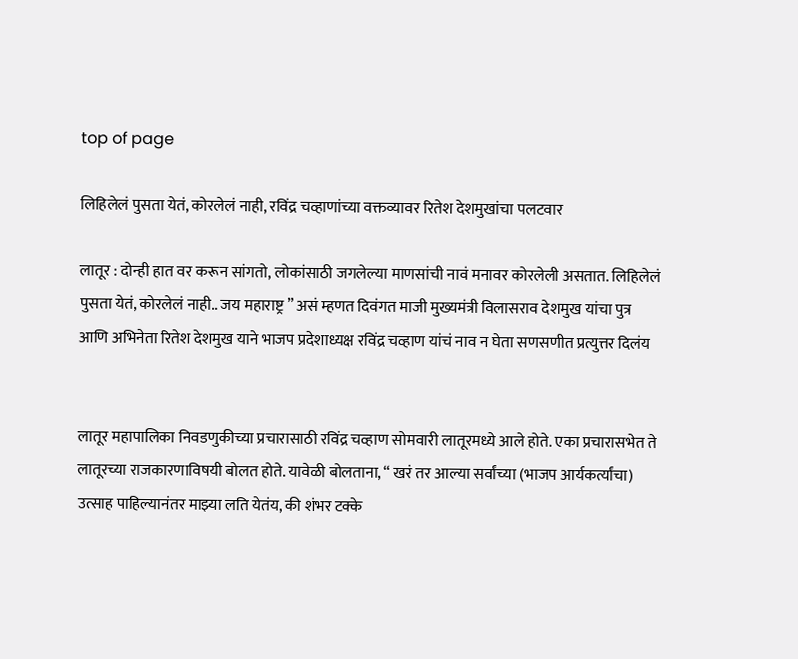top of page

लिहिलेलं पुसता येतं, कोरलेलं नाही, रविंद्र चव्हाणांच्या वक्तव्यावर रितेश देशमुखांचा पलटवार

लातूर : दोन्ही हात वर करून सांगतो, लोकांसाठी जगलेल्या माणसांची नावं मनावर कोरलेली असतात. लिहिलेलं पुसता येतं, कोरलेलं नाही.. जय महाराष्ट्र ” असं म्हणत दिवंगत माजी मुख्यमंत्री विलासराव देशमुख यांचा पुत्र आणि अभिनेता रितेश देशमुख याने भाजप प्रदेशाध्यक्ष रविंद्र चव्हाण यांचं नाव न घेता सणसणीत प्रत्युत्तर दिलंय


लातूर महापालिका निवडणुकीच्या प्रचारासाठी रविंद्र चव्हाण सोमवारी लातूरमध्ये आले होते. एका प्रचारासभेत ते लातूरच्या राजकारणाविषयी बोलत होते. यावेळी बोलताना, “ खरं तर आल्या सर्वांच्या (भाजप आर्यकर्त्यांचा) उत्साह पाहिल्यानंतर माझ्या लति येतंय, की शंभर टक्के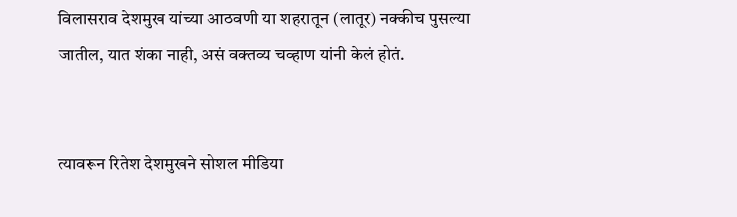विलासराव देशमुख यांच्या आठवणी या शहरातून (लातूर) नक्कीच पुसल्या जातील, यात शंका नाही, असं वक्तव्य चव्हाण यांनी केलं होतं.


त्यावरून रितेश देशमुखने सोशल मीडिया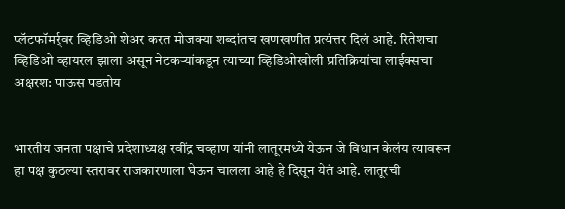प्लॅटफॉमर्र्वर व्हिडिओ शेअर करत मोजक्या शब्दांतच खणखणीत प्रत्यंत्तर दिलं आहे. रितेशचा व्हिडिओ व्हायरल झाला असून नेटकर्‍यांकडून त्याच्या व्हिडिओखोली प्रतिक्रियांचा लाईक्सचा अक्षरश: पाऊस पडतोय


भारतीय जनता पक्षाचे प्रदेशाध्यक्ष रवींद्र चव्हाण यांनी लातूरमध्ये येऊन जे विधान केलंय त्यावरून हा पक्ष कुठल्या स्तरावर राजकारणाला घेऊन चालला आहे हे दिसून येतं आहे. लातूरची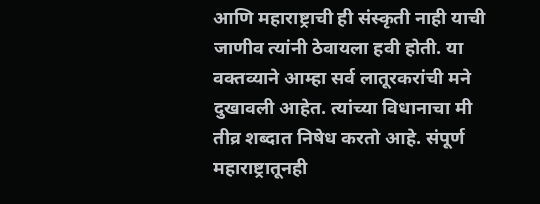आणि महाराष्ट्राची ही संस्कृती नाही याची जाणीव त्यांनी ठेवायला हवी होती. या वक्तव्याने आम्हा सर्व लातूरकरांची मने दुखावली आहेत. त्यांच्या विधानाचा मी तीव्र शब्दात निषेध करतो आहे. संपूर्ण महाराष्ट्रातूनही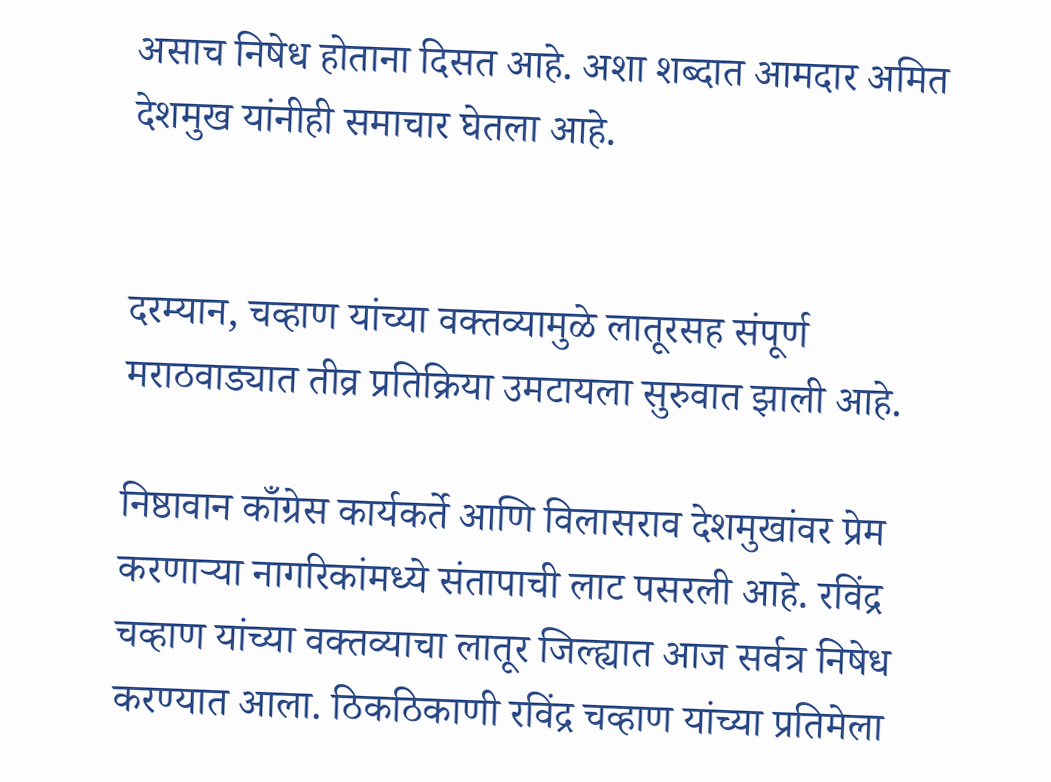असाच निषेध होताना दिसत आहे. अशा शब्दात आमदार अमित देशमुख यांनीही समाचार घेतला आहे.


दरम्यान, चव्हाण यांच्या वक्तव्यामुळे लातूरसह संपूर्ण मराठवाड्यात तीव्र प्रतिक्रिया उमटायला सुरुवात झाली आहे.

निष्ठावान काँग्रेस कार्यकर्ते आणि विलासराव देशमुखांवर प्रेम करणार्‍या नागरिकांमध्ये संतापाची लाट पसरली आहे. रविंद्र चव्हाण यांच्या वक्तव्याचा लातूर जिल्ह्यात आज सर्वत्र निषेध करण्यात आला. ठिकठिकाणी रविंद्र चव्हाण यांच्या प्रतिमेला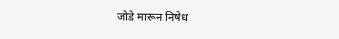जोडे मारून निषेध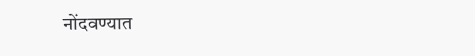नोंदवण्यात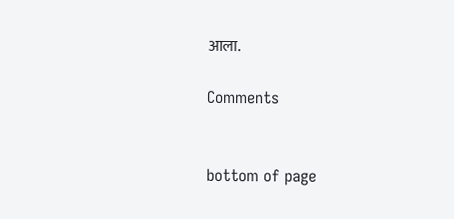आला.

Comments


bottom of page